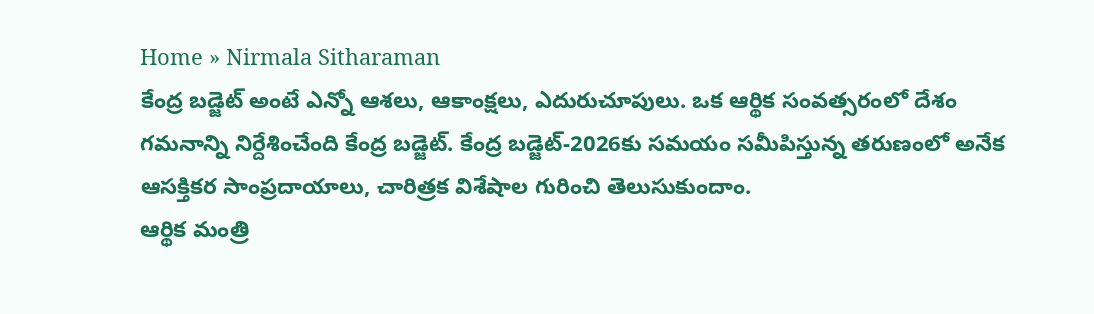Home » Nirmala Sitharaman
కేంద్ర బడ్జెట్ అంటే ఎన్నో ఆశలు, ఆకాంక్షలు, ఎదురుచూపులు. ఒక ఆర్థిక సంవత్సరంలో దేశం గమనాన్ని నిర్దేశించేంది కేంద్ర బడ్జెట్. కేంద్ర బడ్జెట్-2026కు సమయం సమీపిస్తున్న తరుణంలో అనేక ఆసక్తికర సాంప్రదాయాలు, చారిత్రక విశేషాల గురించి తెలుసుకుందాం.
ఆర్థిక మంత్రి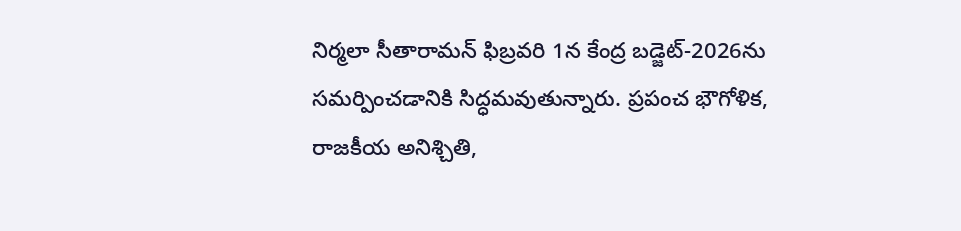నిర్మలా సీతారామన్ ఫిబ్రవరి 1న కేంద్ర బడ్జెట్-2026ను సమర్పించడానికి సిద్ధమవుతున్నారు. ప్రపంచ భౌగోళిక, రాజకీయ అనిశ్చితి,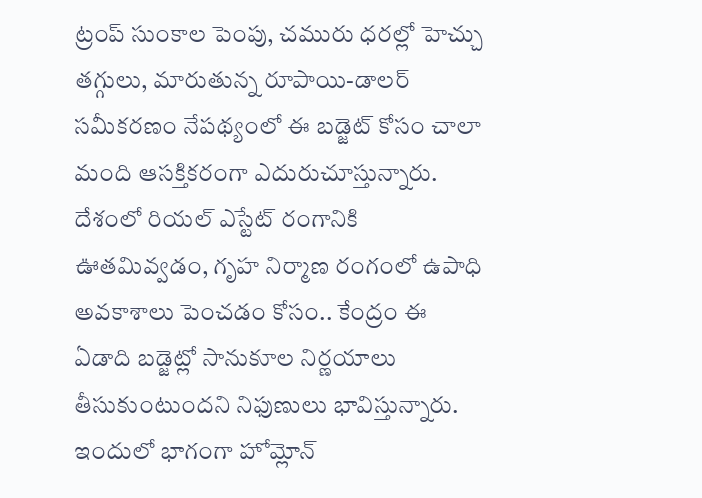ట్రంప్ సుంకాల పెంపు, చమురు ధరల్లో హెచ్చు తగ్గులు, మారుతున్న రూపాయి-డాలర్ సమీకరణం నేపథ్యంలో ఈ బడ్జెట్ కోసం చాలా మంది ఆసక్తికరంగా ఎదురుచూస్తున్నారు.
దేశంలో రియల్ ఎస్టేట్ రంగానికి ఊతమివ్వడం, గృహ నిర్మాణ రంగంలో ఉపాధి అవకాశాలు పెంచడం కోసం.. కేంద్రం ఈ ఏడాది బడ్జెట్లో సానుకూల నిర్ణయాలు తీసుకుంటుందని నిఫుణులు భావిస్తున్నారు. ఇందులో భాగంగా హోమ్లోన్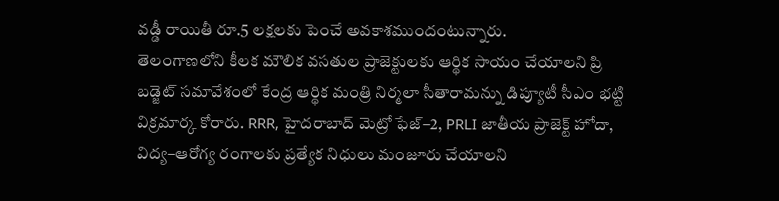వడ్డీ రాయితీ రూ.5 లక్షలకు పెంచే అవకాశముందంటున్నారు.
తెలంగాణలోని కీలక మౌలిక వసతుల ప్రాజెక్టులకు ఆర్థిక సాయం చేయాలని ప్రి బడ్జెట్ సమావేశంలో కేంద్ర ఆర్థిక మంత్రి నిర్మలా సీతారామన్ను డిప్యూటీ సీఎం భట్టి విక్రమార్క కోరారు. RRR, హైదరాబాద్ మెట్రో ఫేజ్–2, PRLI జాతీయ ప్రాజెక్ట్ హోదా, విద్య–ఆరోగ్య రంగాలకు ప్రత్యేక నిధులు మంజూరు చేయాలని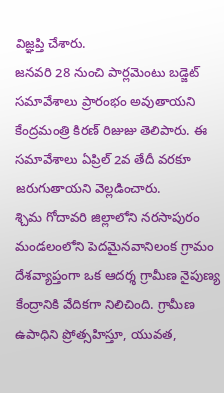విజ్ఞప్తి చేశారు.
జనవరి 28 నుంచి పార్లమెంటు బడ్జెట్ సమావేశాలు ప్రారంభం అవుతాయని కేంద్రమంత్రి కిరణ్ రిజుజు తెలిపారు. ఈ సమావేశాలు ఏప్రిల్ 2వ తేదీ వరకూ జరుగుతాయని వెల్లడించారు.
శ్చిమ గోదావరి జిల్లాలోని నరసాపురం మండలంలోని పెదమైనవానిలంక గ్రామం దేశవ్యాప్తంగా ఒక ఆదర్శ గ్రామీణ నైపుణ్య కేంద్రానికి వేదికగా నిలిచింది. గ్రామీణ ఉపాధిని ప్రోత్సహిస్తూ, యువత,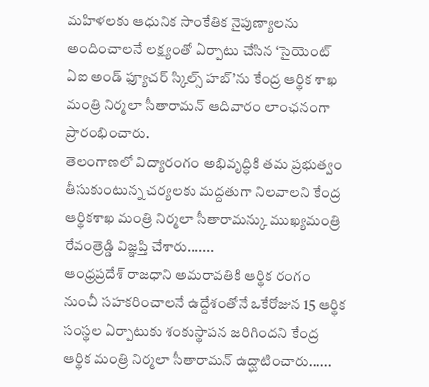మహిళలకు ఆధునిక సాంకేతిక నైపుణ్యాలను అందించాలనే లక్ష్యంతో ఏర్పాటు చేసిన ‘సైయెంట్ ఏఐ అండ్ ఫ్యూచర్ స్కిల్స్ హబ్’ను కేంద్ర ఆర్థిక శాఖ మంత్రి నిర్మలా సీతారామన్ ఆదివారం లాంఛనంగా ప్రారంభించారు.
తెలంగాణలో విద్యారంగం అభివృద్ధికి తమ ప్రభుత్వం తీసుకుంటున్న చర్యలకు మద్దతుగా నిలవాలని కేంద్ర ఆర్థికశాఖ మంత్రి నిర్మలా సీతారామన్కు ముఖ్యమంత్రి రేవంత్రెడ్డి విజ్ఞప్తి చేశారు.......
ఆంధ్రప్రదేశ్ రాజధాని అమరావతికి ఆర్థిక రంగం నుంచీ సహకరించాలనే ఉద్దేశంతోనే ఒకేరోజున 15 ఆర్థిక సంస్థల ఏర్పాటుకు శంకుస్థాపన జరిగిందని కేంద్ర ఆర్థిక మంత్రి నిర్మలా సీతారామన్ ఉద్ఘాటించారు......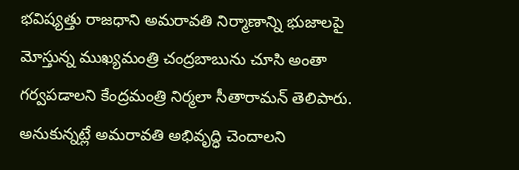భవిష్యత్తు రాజధాని అమరావతి నిర్మాణాన్ని భుజాలపై మోస్తున్న ముఖ్యమంత్రి చంద్రబాబును చూసి అంతా గర్వపడాలని కేంద్రమంత్రి నిర్మలా సీతారామన్ తెలిపారు. అనుకున్నట్లే అమరావతి అభివృద్ధి చెందాలని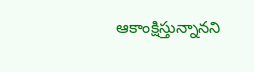ఆకాంక్షిస్తున్నానని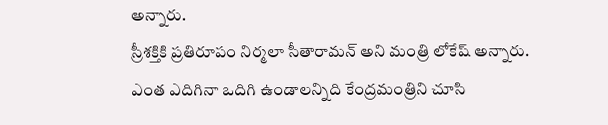అన్నారు.
స్రీశక్తికి ప్రతిరూపం నిర్మలా సీతారామన్ అని మంత్రి లోకేష్ అన్నారు. ఎంత ఎదిగినా ఒదిగి ఉండాలన్నిది కేంద్రమంత్రిని చూసి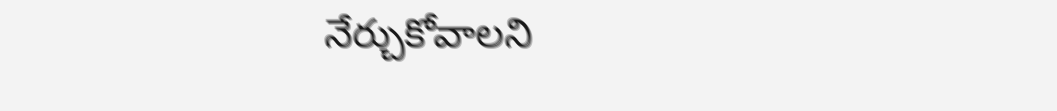నేర్చుకోవాలని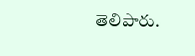తెలిపారు.